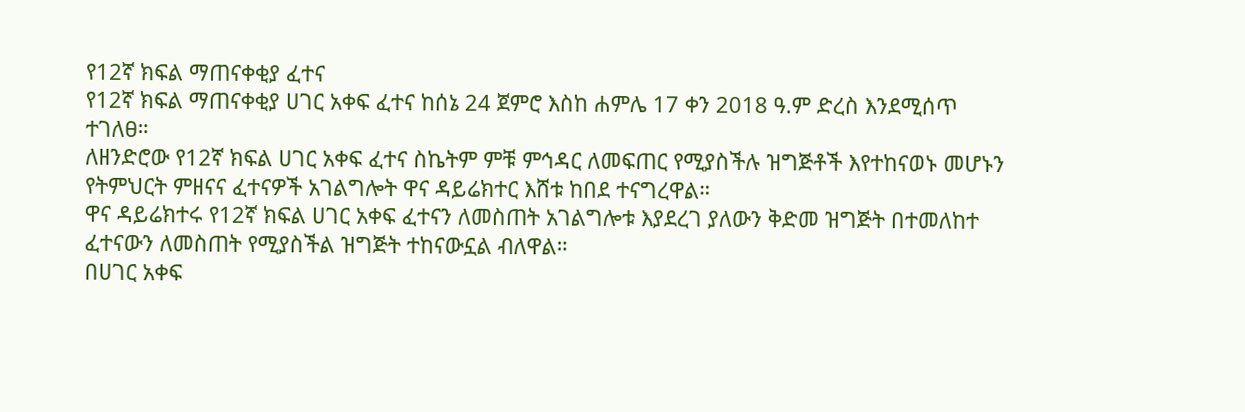የ12ኛ ክፍል ማጠናቀቂያ ፈተና
የ12ኛ ክፍል ማጠናቀቂያ ሀገር አቀፍ ፈተና ከሰኔ 24 ጀምሮ እስከ ሐምሌ 17 ቀን 2018 ዓ.ም ድረስ እንደሚሰጥ ተገለፀ።
ለዘንድሮው የ12ኛ ክፍል ሀገር አቀፍ ፈተና ስኬትም ምቹ ምኅዳር ለመፍጠር የሚያስችሉ ዝግጅቶች እየተከናወኑ መሆኑን የትምህርት ምዘናና ፈተናዎች አገልግሎት ዋና ዳይሬክተር እሸቱ ከበደ ተናግረዋል።
ዋና ዳይሬክተሩ የ12ኛ ክፍል ሀገር አቀፍ ፈተናን ለመስጠት አገልግሎቱ እያደረገ ያለውን ቅድመ ዝግጅት በተመለከተ ፈተናውን ለመስጠት የሚያስችል ዝግጅት ተከናውኗል ብለዋል።
በሀገር አቀፍ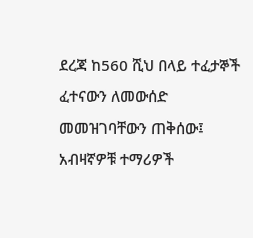ደረጃ ከ560 ሺህ በላይ ተፈታኞች ፈተናውን ለመውሰድ መመዝገባቸውን ጠቅሰው፤ አብዛኛዎቹ ተማሪዎች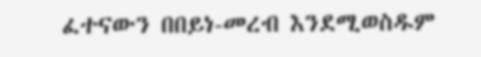ፈተናውን በበይነ-መረብ እንደሚወስዱም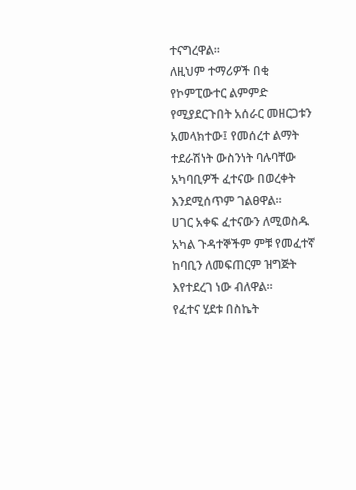ተናግረዋል።
ለዚህም ተማሪዎች በቂ የኮምፒውተር ልምምድ የሚያደርጉበት አሰራር መዘርጋቱን አመላክተው፤ የመሰረተ ልማት ተደራሽነት ውስንነት ባሉባቸው አካባቢዎች ፈተናው በወረቀት እንደሚሰጥም ገልፀዋል።
ሀገር አቀፍ ፈተናውን ለሚወስዱ አካል ጉዳተኞችም ምቹ የመፈተኛ ከባቢን ለመፍጠርም ዝግጅት እየተደረገ ነው ብለዋል።
የፈተና ሂደቱ በስኬት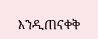እንዲጠናቀቅ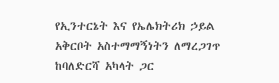የኢንተርኔት እና የኤሌክትሪክ ኃይል አቅርቦት አስተማማኝነትን ለማረጋገጥ ከባለድርሻ አካላት ጋር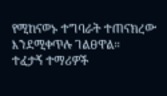የሚከናወኑ ተግባራት ተጠናክረው እንደሚቀጥሉ ገልፀዋል።
ተፈታኝ ተማሪዎች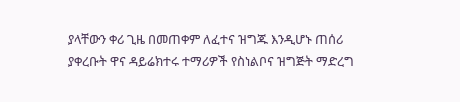ያላቸውን ቀሪ ጊዜ በመጠቀም ለፈተና ዝግጁ እንዲሆኑ ጠሰሪ ያቀረቡት ዋና ዳይሬክተሩ ተማሪዎች የስነልቦና ዝግጅት ማድረግ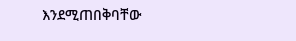እንደሚጠበቅባቸው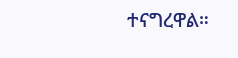ተናግረዋል።